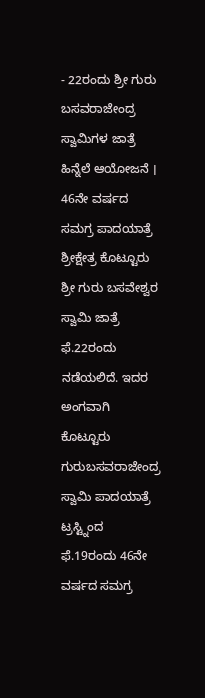- 22ರಂದು ಶ್ರೀ ಗುರು ಬಸವರಾಜೇಂದ್ರ ಸ್ವಾಮಿಗಳ ಜಾತ್ರೆ ಹಿನ್ನೆಲೆ ಆಯೋಜನೆ । 46ನೇ ವರ್ಷದ ಸಮಗ್ರ ಪಾದಯಾತ್ರೆ
ಶ್ರೀಕ್ಷೇತ್ರ ಕೊಟ್ಟೂರು ಶ್ರೀ ಗುರು ಬಸವೇಶ್ವರ ಸ್ವಾಮಿ ಜಾತ್ರೆ ಫೆ.22ರಂದು ನಡೆಯಲಿದೆ. ಇದರ ಅಂಗವಾಗಿ ಕೊಟ್ಟೂರು ಗುರುಬಸವರಾಜೇಂದ್ರ ಸ್ವಾಮಿ ಪಾದಯಾತ್ರೆ ಟ್ರಸ್ಟ್ನಿಂದ ಫೆ.19ರಂದು 46ನೇ ವರ್ಷದ ಸಮಗ್ರ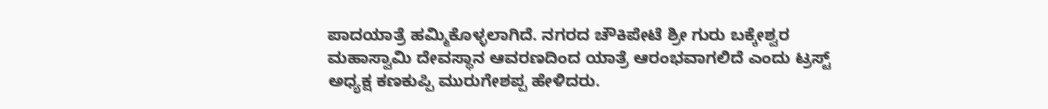ಪಾದಯಾತ್ರೆ ಹಮ್ಮಿಕೊಳ್ಳಲಾಗಿದೆ. ನಗರದ ಚೌಕಿಪೇಟೆ ಶ್ರೀ ಗುರು ಬಕ್ಕೇಶ್ವರ ಮಹಾಸ್ವಾಮಿ ದೇವಸ್ಥಾನ ಆವರಣದಿಂದ ಯಾತ್ರೆ ಆರಂಭವಾಗಲಿದೆ ಎಂದು ಟ್ರಸ್ಟ್ ಅಧ್ಯಕ್ಷ ಕಣಕುಪ್ಪಿ ಮುರುಗೇಶಪ್ಪ ಹೇಳಿದರು.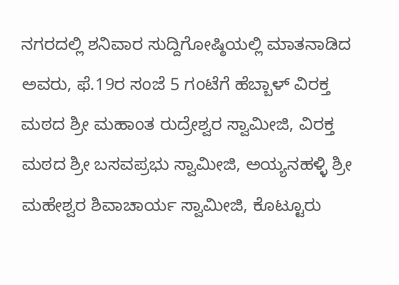ನಗರದಲ್ಲಿ ಶನಿವಾರ ಸುದ್ದಿಗೋಷ್ಠಿಯಲ್ಲಿ ಮಾತನಾಡಿದ ಅವರು, ಫೆ.19ರ ಸಂಜೆ 5 ಗಂಟೆಗೆ ಹೆಬ್ಬಾಳ್ ವಿರಕ್ತ ಮಠದ ಶ್ರೀ ಮಹಾಂತ ರುದ್ರೇಶ್ವರ ಸ್ವಾಮೀಜಿ, ವಿರಕ್ತ ಮಠದ ಶ್ರೀ ಬಸವಪ್ರಭು ಸ್ವಾಮೀಜಿ, ಅಯ್ಯನಹಳ್ಳಿ ಶ್ರೀ ಮಹೇಶ್ವರ ಶಿವಾಚಾರ್ಯ ಸ್ವಾಮೀಜಿ, ಕೊಟ್ಟೂರು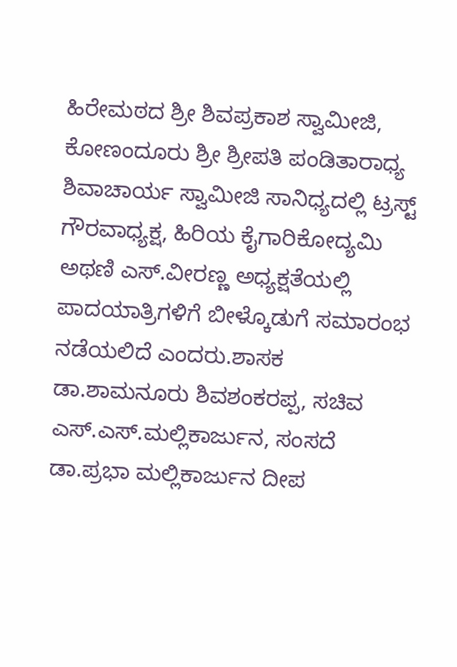ಹಿರೇಮಠದ ಶ್ರೀ ಶಿವಪ್ರಕಾಶ ಸ್ವಾಮೀಜಿ, ಕೋಣಂದೂರು ಶ್ರೀ ಶ್ರೀಪತಿ ಪಂಡಿತಾರಾಧ್ಯ ಶಿವಾಚಾರ್ಯ ಸ್ವಾಮೀಜಿ ಸಾನಿಧ್ಯದಲ್ಲಿ ಟ್ರಸ್ಟ್ ಗೌರವಾಧ್ಯಕ್ಷ, ಹಿರಿಯ ಕೈಗಾರಿಕೋದ್ಯಮಿ ಅಥಣಿ ಎಸ್.ವೀರಣ್ಣ ಅಧ್ಯಕ್ಷತೆಯಲ್ಲಿ ಪಾದಯಾತ್ರಿಗಳಿಗೆ ಬೀಳ್ಕೊಡುಗೆ ಸಮಾರಂಭ ನಡೆಯಲಿದೆ ಎಂದರು.ಶಾಸಕ ಡಾ.ಶಾಮನೂರು ಶಿವಶಂಕರಪ್ಪ, ಸಚಿವ ಎಸ್.ಎಸ್.ಮಲ್ಲಿಕಾರ್ಜುನ, ಸಂಸದೆ ಡಾ.ಪ್ರಭಾ ಮಲ್ಲಿಕಾರ್ಜುನ ದೀಪ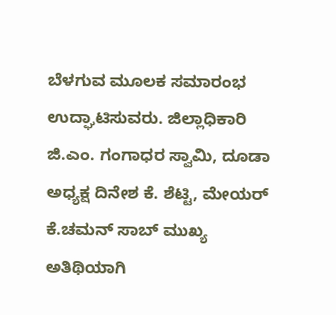ಬೆಳಗುವ ಮೂಲಕ ಸಮಾರಂಭ ಉದ್ಘಾಟಿಸುವರು. ಜಿಲ್ಲಾಧಿಕಾರಿ ಜಿ.ಎಂ. ಗಂಗಾಧರ ಸ್ವಾಮಿ, ದೂಡಾ ಅಧ್ಯಕ್ಷ ದಿನೇಶ ಕೆ. ಶೆಟ್ಟಿ, ಮೇಯರ್ ಕೆ.ಚಮನ್ ಸಾಬ್ ಮುಖ್ಯ ಅತಿಥಿಯಾಗಿ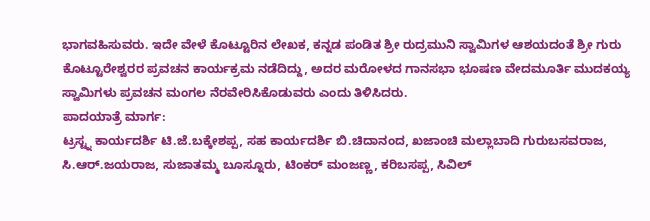ಭಾಗವಹಿಸುವರು. ಇದೇ ವೇಳೆ ಕೊಟ್ಟೂರಿನ ಲೇಖಕ, ಕನ್ನಡ ಪಂಡಿತ ಶ್ರೀ ರುದ್ರಮುನಿ ಸ್ವಾಮಿಗಳ ಆಶಯದಂತೆ ಶ್ರೀ ಗುರು ಕೊಟ್ಟೂರೇಶ್ವರರ ಪ್ರವಚನ ಕಾರ್ಯಕ್ರಮ ನಡೆದಿದ್ದು, ಅದರ ಮರೋಳದ ಗಾನಸಭಾ ಭೂಷಣ ವೇದಮೂರ್ತಿ ಮುದಕಯ್ಯ ಸ್ವಾಮಿಗಳು ಪ್ರವಚನ ಮಂಗಲ ನೆರವೇರಿಸಿಕೊಡುವರು ಎಂದು ತಿಳಿಸಿದರು.
ಪಾದಯಾತ್ರೆ ಮಾರ್ಗ:
ಟ್ರಸ್ಟ್ನ ಕಾರ್ಯದರ್ಶಿ ಟಿ.ಜೆ.ಬಕ್ಕೇಶಪ್ಪ, ಸಹ ಕಾರ್ಯದರ್ಶಿ ಬಿ.ಚಿದಾನಂದ, ಖಜಾಂಚಿ ಮಲ್ಲಾಬಾದಿ ಗುರುಬಸವರಾಜ, ಸಿ.ಆರ್.ಜಯರಾಜ, ಸುಜಾತಮ್ಮ ಬೂಸ್ನೂರು, ಟಿಂಕರ್ ಮಂಜಣ್ಣ, ಕರಿಬಸಪ್ಪ, ಸಿವಿಲ್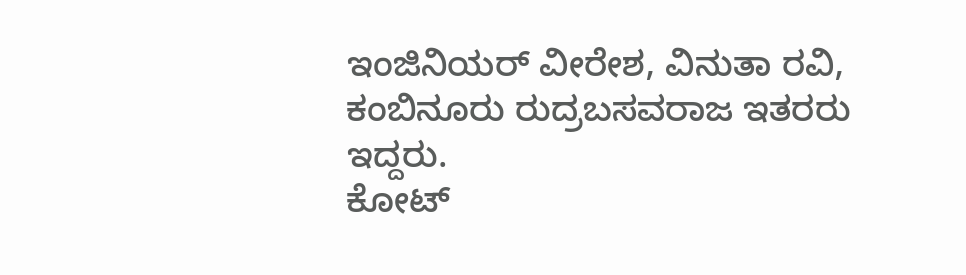ಇಂಜಿನಿಯರ್ ವೀರೇಶ, ವಿನುತಾ ರವಿ, ಕಂಬಿನೂರು ರುದ್ರಬಸವರಾಜ ಇತರರು ಇದ್ದರು.
ಕೋಟ್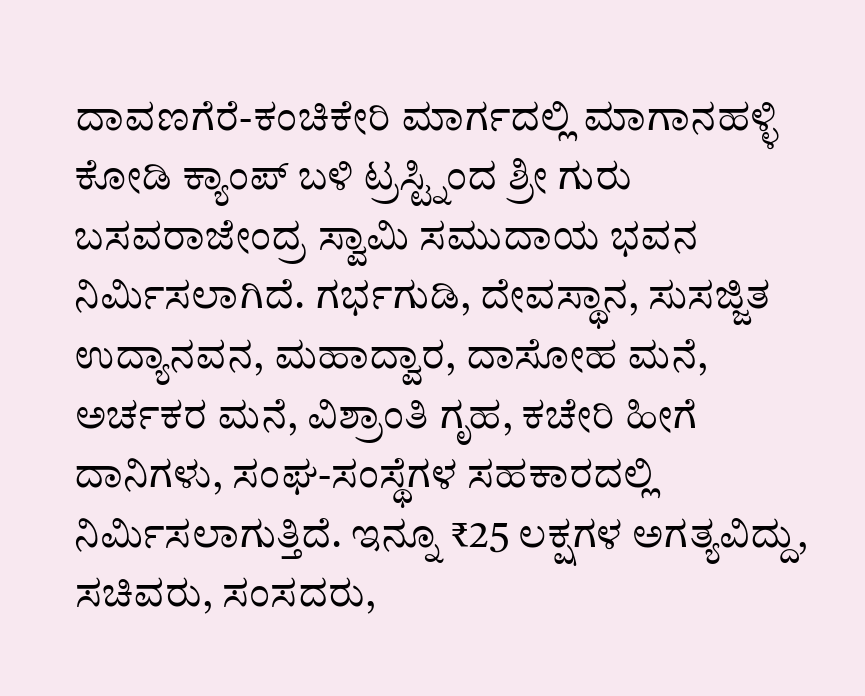ದಾವಣಗೆರೆ-ಕಂಚಿಕೇರಿ ಮಾರ್ಗದಲ್ಲಿ ಮಾಗಾನಹಳ್ಳಿ ಕೋಡಿ ಕ್ಯಾಂಪ್ ಬಳಿ ಟ್ರಸ್ಟ್ನಿಂದ ಶ್ರೀ ಗುರು ಬಸವರಾಜೇಂದ್ರ ಸ್ವಾಮಿ ಸಮುದಾಯ ಭವನ ನಿರ್ಮಿಸಲಾಗಿದೆ. ಗರ್ಭಗುಡಿ, ದೇವಸ್ಥಾನ, ಸುಸಜ್ಜಿತ ಉದ್ಯಾನವನ, ಮಹಾದ್ವಾರ, ದಾಸೋಹ ಮನೆ, ಅರ್ಚಕರ ಮನೆ, ವಿಶ್ರಾಂತಿ ಗೃಹ, ಕಚೇರಿ ಹೀಗೆ ದಾನಿಗಳು, ಸಂಘ-ಸಂಸ್ಥೆಗಳ ಸಹಕಾರದಲ್ಲಿ ನಿರ್ಮಿಸಲಾಗುತ್ತಿದೆ. ಇನ್ನೂ ₹25 ಲಕ್ಷಗಳ ಅಗತ್ಯವಿದ್ದು, ಸಚಿವರು, ಸಂಸದರು,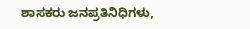ಶಾಸಕರು ಜನಪ್ರತಿನಿಧಿಗಳು,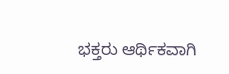ಭಕ್ತರು ಆರ್ಥಿಕವಾಗಿ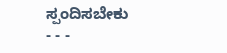ಸ್ಪಂದಿಸಬೇಕು
- - -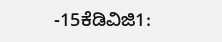-15ಕೆಡಿವಿಜಿ1: